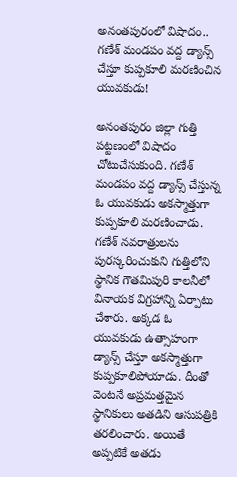అనంతపురంలో విషాదం.. గణేశ్ మండపం వద్ద డ్యాన్స్ చేస్తూ కుప్పకూలి మరణించిన యువకుడు!

అనంతపురం జిల్లా గుత్తి పట్టణంలో విషాదం చోటుచేసుకుంది. గణేశ్ మండపం వద్ద డ్యాన్స్ చేస్తున్న ఓ యువకుడు అకస్మాత్తుగా కుప్పకూలి మరణించాడు. గణేశ్ నవరాత్రులను పురస్కరించుకుని గుత్తిలోని స్థానిక గౌతమిపురి కాలనీలో వినాయక విగ్రహాన్ని ఏర్పాటు చేశారు. అక్కడ ఓ యువకుడు ఉత్సాహంగా డ్యాన్స్ చేస్తూ అకస్మాత్తుగా కుప్పకూలిపోయాడు. దీంతో వెంటనే అప్రమత్తమైన స్థానికులు అతడిని ఆసుపత్రికి తరలించారు. అయితే అప్పటికే అతడు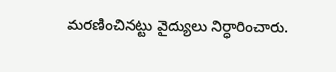మరణించినట్టు వైద్యులు నిర్ధారించారు.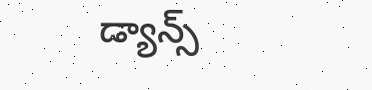డ్యాన్స్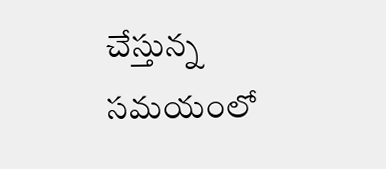చేస్తున్న సమయంలో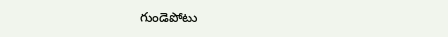గుండెపోటు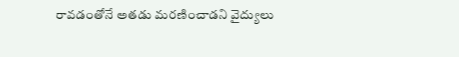రావడంతోనే అతడు మరణించాడని వైద్యులు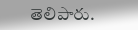తెలిపారు.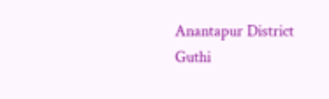Anantapur District
Guthi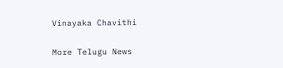Vinayaka Chavithi

More Telugu News